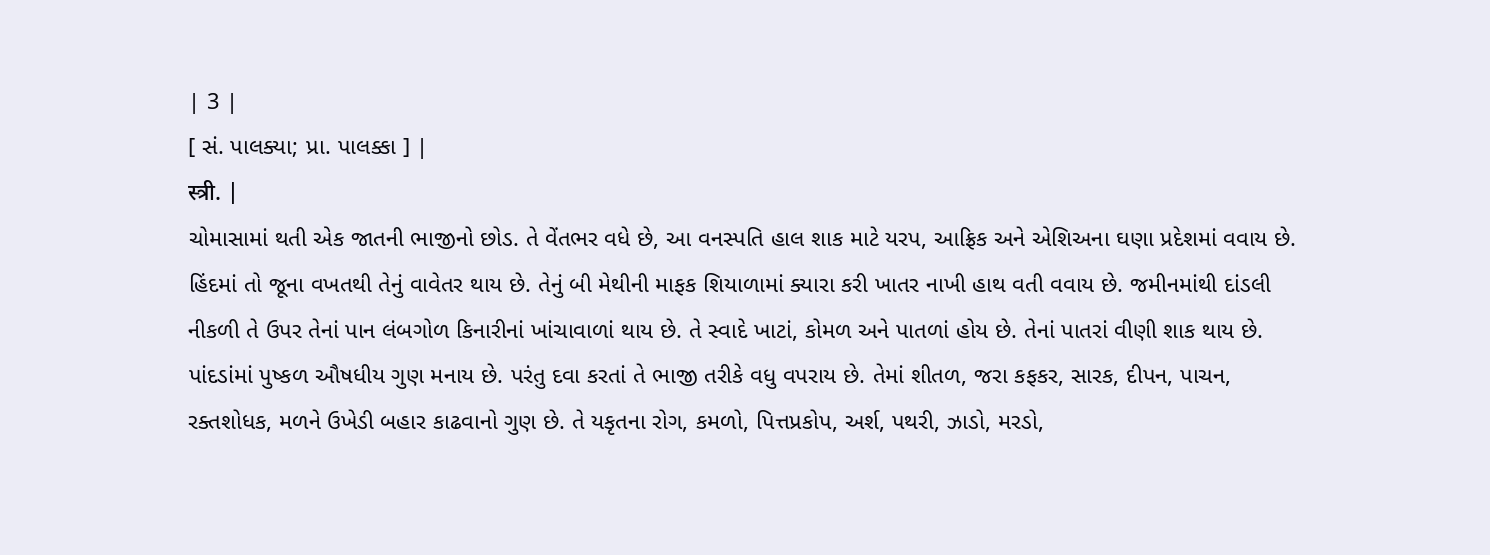| 3 |
[ સં. પાલક્યા; પ્રા. પાલક્કા ] |
स्त्री. |
ચોમાસામાં થતી એક જાતની ભાજીનો છોડ. તે વેંતભર વધે છે, આ વનસ્પતિ હાલ શાક માટે યરપ, આફ્રિક અને એશિઅના ઘણા પ્રદેશમાં વવાય છે. હિંદમાં તો જૂના વખતથી તેનું વાવેતર થાય છે. તેનું બી મેથીની માફક શિયાળામાં ક્યારા કરી ખાતર નાખી હાથ વતી વવાય છે. જમીનમાંથી દાંડલી નીકળી તે ઉપર તેનાં પાન લંબગોળ કિનારીનાં ખાંચાવાળાં થાય છે. તે સ્વાદે ખાટાં, કોમળ અને પાતળાં હોય છે. તેનાં પાતરાં વીણી શાક થાય છે. પાંદડાંમાં પુષ્કળ ઔષધીય ગુણ મનાય છે. પરંતુ દવા કરતાં તે ભાજી તરીકે વધુ વપરાય છે. તેમાં શીતળ, જરા કફકર, સારક, દીપન, પાચન, રક્તશોધક, મળને ઉખેડી બહાર કાઢવાનો ગુણ છે. તે યકૃતના રોગ, કમળો, પિત્તપ્રકોપ, અર્શ, પથરી, ઝાડો, મરડો,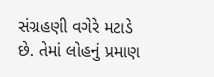સંગ્રહણી વગેરે મટાડે છે. તેમાં લોહનું પ્રમાણ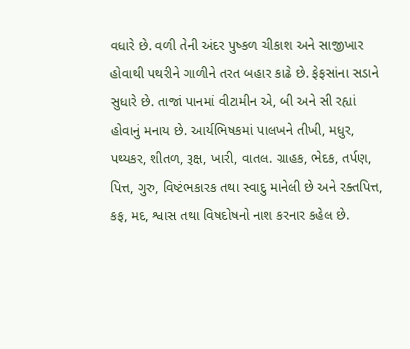વધારે છે. વળી તેની અંદર પુષ્કળ ચીકાશ અને સાજીખાર હોવાથી પથરીને ગાળીને તરત બહાર કાઢે છે. ફેફસાંના સડાને સુધારે છે. તાજાં પાનમાં વીટામીન એ, બી અને સી રહ્યાં હોવાનું મનાય છે. આર્યભિષકમાં પાલખને તીખી, મધુર, પથ્યકર, શીતળ, રૂક્ષ, ખારી, વાતલ. ગ્રાહક, ભેદક, તર્પણ, પિત્ત, ગુરુ, વિષ્ટંભકારક તથા સ્વાદુ માનેલી છે અને રક્તપિત્ત, કફ, મદ, શ્વાસ તથા વિષદોષનો નાશ કરનાર કહેલ છે.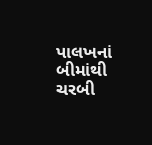પાલખનાં બીમાંથી ચરબી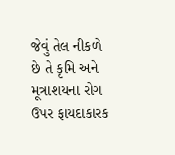જેવું તેલ નીકળે છે તે કૃમિ અને મૂત્રાશયના રોગ ઉપર ફાયદાકારક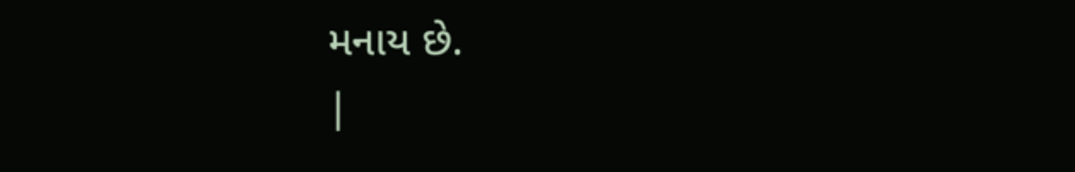મનાય છે.
|